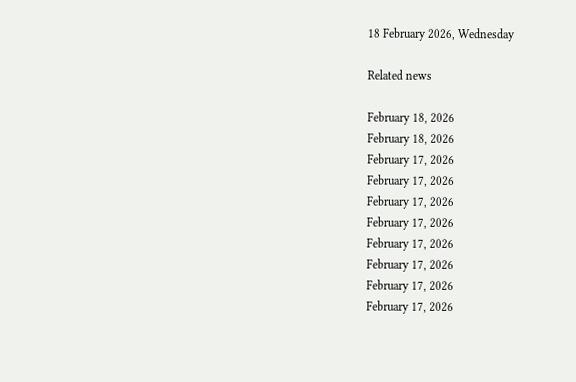18 February 2026, Wednesday

Related news

February 18, 2026
February 18, 2026
February 17, 2026
February 17, 2026
February 17, 2026
February 17, 2026
February 17, 2026
February 17, 2026
February 17, 2026
February 17, 2026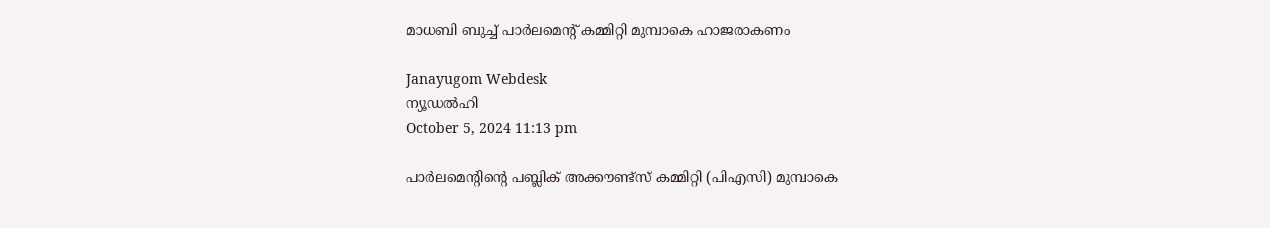മാധബി ബുച്ച് പാര്‍ലമെന്റ് കമ്മിറ്റി മുമ്പാകെ ഹാജരാകണം

Janayugom Webdesk
ന്യൂഡല്‍ഹി
October 5, 2024 11:13 pm

പാര്‍ലമെന്റിന്റെ പബ്ലിക് അക്കൗണ്ട്സ് കമ്മിറ്റി (പിഎസി) മുമ്പാകെ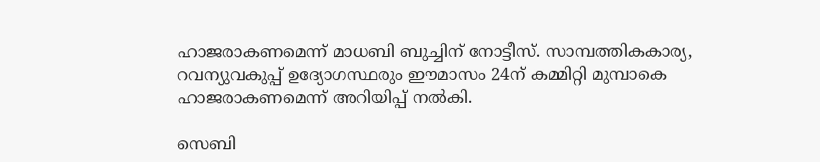ഹാജരാകണമെന്ന് മാധബി ബുച്ചിന് നോട്ടീസ്. സാമ്പത്തികകാര്യ, റവന്യുവകുപ്പ് ഉദ്യോഗസ്ഥരും ഈമാസം 24ന് കമ്മിറ്റി മുമ്പാകെ ഹാജരാകണമെന്ന് അറിയിപ്പ് നല്‍കി.

സെബി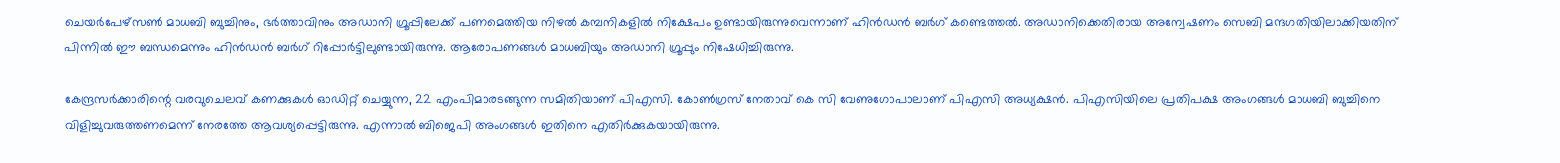ചെയര്‍പേഴ്‌സണ്‍ മാധബി ബുച്ചിനും, ഭര്‍ത്താവിനും അഡാനി ഗ്രൂപ്പിലേക്ക് പണമെത്തിയ നിഴല്‍ കമ്പനികളില്‍ നിക്ഷേപം ഉണ്ടായിരുന്നുവെന്നാണ് ഹിന്‍ഡന്‍ ബര്‍ഗ് കണ്ടെത്തല്‍. അഡാനിക്കെതിരായ അന്വേഷണം സെബി മന്ദഗതിയിലാക്കിയതിന് പിന്നില്‍ ഈ ബന്ധമെന്നും ഹിന്‍ഡന്‍ ബര്‍ഗ് റിപ്പോര്‍ട്ടിലുണ്ടായിരുന്നു. ആരോപണങ്ങള്‍ മാധബിയും അഡാനി ഗ്രൂപ്പും നിഷേധിച്ചിരുന്നു.

കേന്ദ്രസര്‍ക്കാരിന്റെ വരവുചെലവ് കണക്കുകള്‍ ഓഡിറ്റ് ചെയ്യുന്ന, 22 എംപിമാരടങ്ങുന്ന സമിതിയാണ് പിഎസി. കോണ്‍ഗ്രസ് നേതാവ് കെ സി വേണുഗോപാലാണ് പിഎസി അധ്യക്ഷന്‍. പിഎസിയിലെ പ്രതിപക്ഷ അംഗങ്ങള്‍ മാധബി ബുച്ചിനെ വിളിച്ചുവരുത്തണമെന്ന് നേരത്തേ ആവശ്യപ്പെട്ടിരുന്നു. എന്നാല്‍ ബിജെപി അംഗങ്ങള്‍ ഇതിനെ എതിര്‍ക്കുകയായിരുന്നു.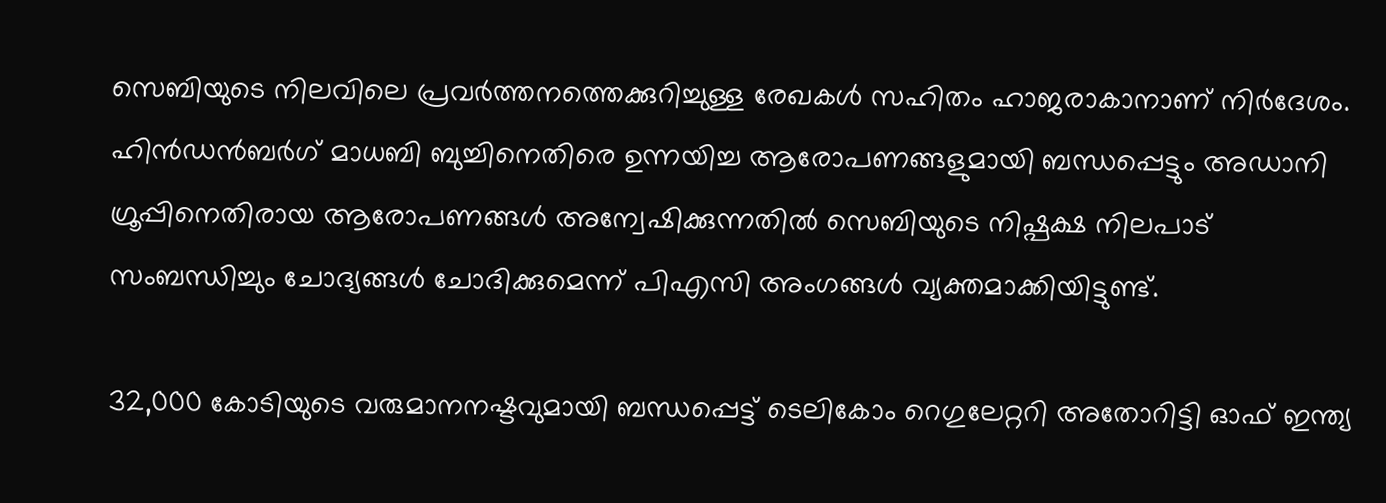സെബിയുടെ നിലവിലെ പ്രവര്‍ത്തനത്തെക്കുറിച്ചുള്ള രേഖകള്‍ സഹിതം ഹാജരാകാനാണ് നിര്‍ദേശം. ഹിന്‍ഡന്‍ബര്‍ഗ് മാധബി ബുച്ചിനെതിരെ ഉന്നയിച്ച ആരോപണങ്ങളുമായി ബന്ധപ്പെട്ടും അഡാനി ഗ്രൂപ്പിനെതിരായ ആരോപണങ്ങള്‍ അന്വേഷിക്കുന്നതില്‍ സെബിയുടെ നിഷ്പക്ഷ നിലപാട് സംബന്ധിച്ചും ചോദ്യങ്ങള്‍ ചോദിക്കുമെന്ന് പിഎസി അംഗങ്ങള്‍ വ്യക്തമാക്കിയിട്ടുണ്ട്.

32,000 കോടിയുടെ വരുമാനനഷ്ടവുമായി ബന്ധപ്പെട്ട് ടെലികോം റെഗുലേറ്ററി അതോറിട്ടി ഓഫ് ഇന്ത്യ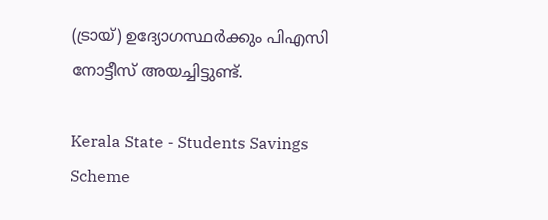(ട്രായ്) ഉദ്യോഗസ്ഥര്‍ക്കും പിഎസി നോട്ടീസ് അയച്ചിട്ടുണ്ട്.

Kerala State - Students Savings Scheme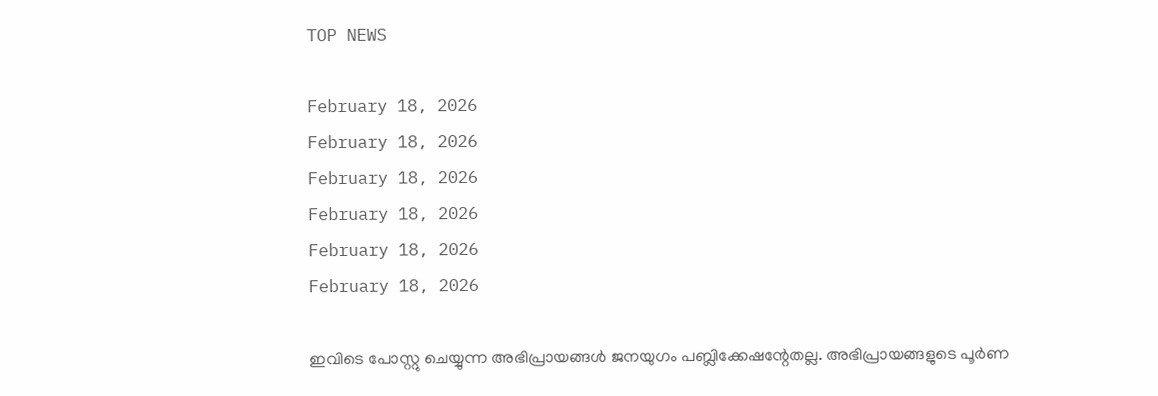TOP NEWS

February 18, 2026
February 18, 2026
February 18, 2026
February 18, 2026
February 18, 2026
February 18, 2026

ഇവിടെ പോസ്റ്റു ചെയ്യുന്ന അഭിപ്രായങ്ങള്‍ ജനയുഗം പബ്ലിക്കേഷന്റേതല്ല. അഭിപ്രായങ്ങളുടെ പൂര്‍ണ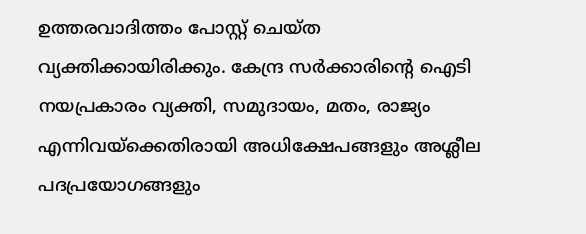ഉത്തരവാദിത്തം പോസ്റ്റ് ചെയ്ത വ്യക്തിക്കായിരിക്കും. കേന്ദ്ര സര്‍ക്കാരിന്റെ ഐടി നയപ്രകാരം വ്യക്തി, സമുദായം, മതം, രാജ്യം എന്നിവയ്‌ക്കെതിരായി അധിക്ഷേപങ്ങളും അശ്ലീല പദപ്രയോഗങ്ങളും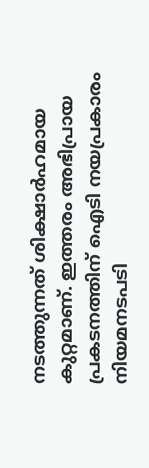നടത്തുന്നത് ശിക്ഷാര്‍ഹമായ കുറ്റമാണ്. ഇത്തരം അഭിപ്രായ പ്രകടനത്തിന് ഐടി നയപ്രകാരം നിയമനടപടി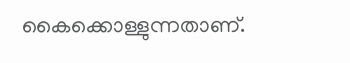കൈക്കൊള്ളുന്നതാണ്.